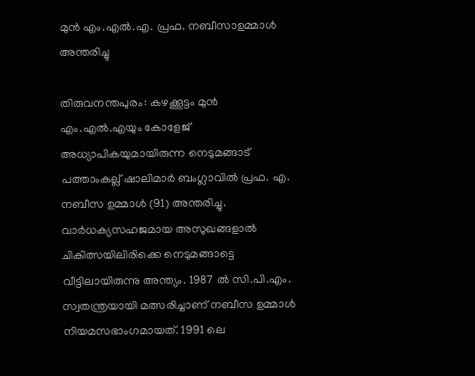മുന്‍ എം.എല്‍.എ. പ്രഫ. നബീസാഉമ്മാള്‍ അന്തരിച്ചു

തിരുവനന്തപുരം: കഴക്കൂട്ടം മുന്‍ എം.എല്‍.എയും കോളേജ് അധ്യാപികയുമായിരുന്ന നെടുമങ്ങാട് പത്താംകല്ല് ഷാലിമാര്‍ ബംഗ്ലാവില്‍ പ്രഫ. എ. നബീസ ഉമ്മാള്‍ (91) അന്തരിച്ചു. വാര്‍ധക്യസഹജമായ അസുഖങ്ങളാല്‍ ചികിത്സയിലിരിക്കെ നെടുമങ്ങാട്ടെ വീട്ടിലായിരുന്നു അന്ത്യം. 1987 ല്‍ സി.പി.എം. സ്വതന്ത്രയായി മത്സരിച്ചാണ് നബീസ ഉമ്മാള്‍ നിയമസഭാംഗമായത്. 1991 ലെ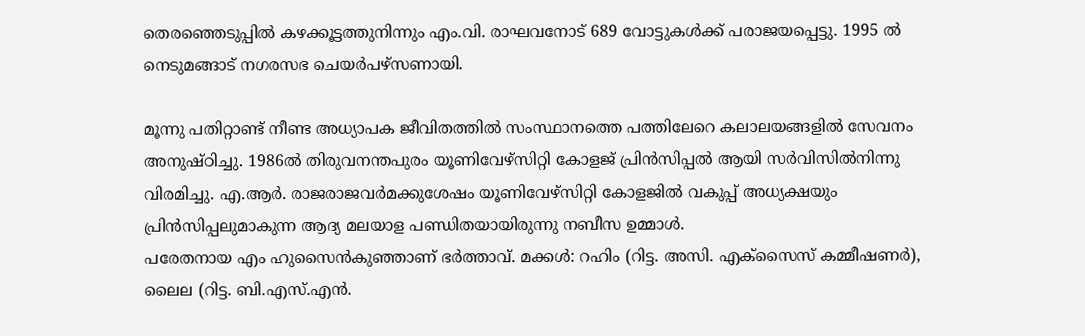തെരഞ്ഞെടുപ്പില്‍ കഴക്കൂട്ടത്തുനിന്നും എം.വി. രാഘവനോട് 689 വോട്ടുകള്‍ക്ക് പരാജയപ്പെട്ടു. 1995 ല്‍ നെടുമങ്ങാട് നഗരസഭ ചെയര്‍പഴ്‌സണായി.

മൂന്നു പതിറ്റാണ്ട് നീണ്ട അധ്യാപക ജീവിതത്തില്‍ സംസ്ഥാനത്തെ പത്തിലേറെ കലാലയങ്ങളില്‍ സേവനം അനുഷ്ഠിച്ചു. 1986ല്‍ തിരുവനന്തപുരം യൂണിവേഴ്‌സിറ്റി കോളജ് പ്രിന്‍സിപ്പല്‍ ആയി സര്‍വിസില്‍നിന്നു വിരമിച്ചു. എ.ആര്‍. രാജരാജവര്‍മക്കുശേഷം യൂണിവേഴ്‌സിറ്റി കോളജില്‍ വകുപ്പ് അധ്യക്ഷയും പ്രിന്‍സിപ്പലുമാകുന്ന ആദ്യ മലയാള പണ്ഡിതയായിരുന്നു നബീസ ഉമ്മാള്‍.
പരേതനായ എം ഹുസൈന്‍കുഞ്ഞാണ് ഭര്‍ത്താവ്. മക്കള്‍: റഹിം (റിട്ട. അസി. എക്‌സൈസ് കമ്മീഷണര്‍), ലൈല (റിട്ട. ബി.എസ്.എന്‍.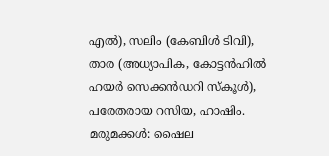എല്‍), സലിം (കേബിള്‍ ടിവി), താര (അധ്യാപിക, കോട്ടന്‍ഹില്‍ ഹയര്‍ സെക്കന്‍ഡറി സ്‌കൂള്‍), പരേതരായ റസിയ, ഹാഷിം. മരുമക്കള്‍: ഷൈല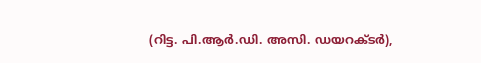(റിട്ട. പി.ആര്‍.ഡി. അസി. ഡയറക്ടര്‍),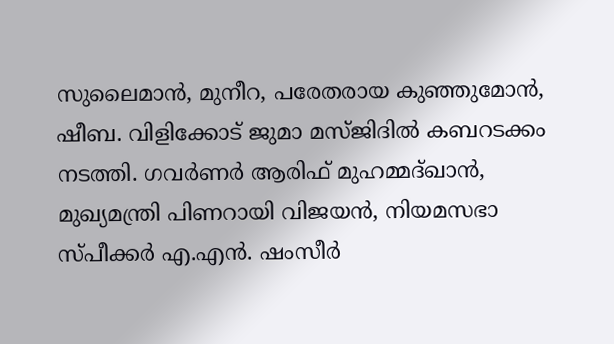സുലൈമാന്‍, മുനീറ, പരേതരായ കുഞ്ഞുമോന്‍, ഷീബ. വിളിക്കോട് ജുമാ മസ്ജിദില്‍ കബറടക്കം നടത്തി. ഗവര്‍ണര്‍ ആരിഫ് മുഹമ്മദ്ഖാന്‍, മുഖ്യമന്ത്രി പിണറായി വിജയന്‍, നിയമസഭാ സ്പീക്കര്‍ എ.എന്‍. ഷംസീര്‍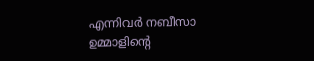എന്നിവര്‍ നബീസാ ഉമ്മാളിന്റെ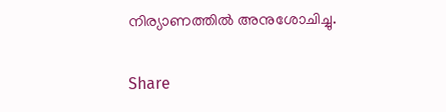നിര്യാണത്തില്‍ അനുശോചിച്ചു.

Share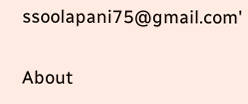ssoolapani75@gmail.com'

About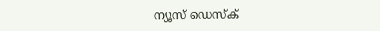ന്യൂസ് ഡെസ്ക്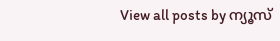View all posts by ന്യൂസ്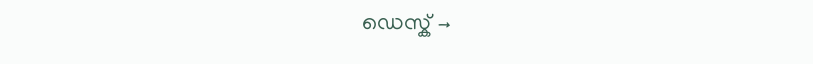ഡെസ്ക് →